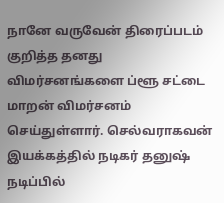நானே வருவேன் திரைப்படம் குறித்த தனது விமர்சனங்களை ப்ளூ சட்டை மாறன் விமர்சனம் செய்துள்ளார். செல்வராகவன் இயக்கத்தில் நடிகர் தனுஷ் நடிப்பில்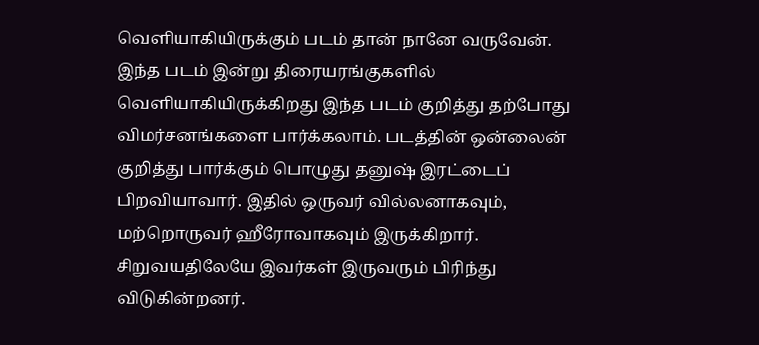வெளியாகியிருக்கும் படம் தான் நானே வருவேன். இந்த படம் இன்று திரையரங்குகளில் வெளியாகியிருக்கிறது இந்த படம் குறித்து தற்போது விமர்சனங்களை பார்க்கலாம். படத்தின் ஒன்லைன் குறித்து பார்க்கும் பொழுது தனுஷ் இரட்டைப் பிறவியாவார். இதில் ஒருவர் வில்லனாகவும், மற்றொருவர் ஹீரோவாகவும் இருக்கிறார். சிறுவயதிலேயே இவர்கள் இருவரும் பிரிந்து விடுகின்றனர்.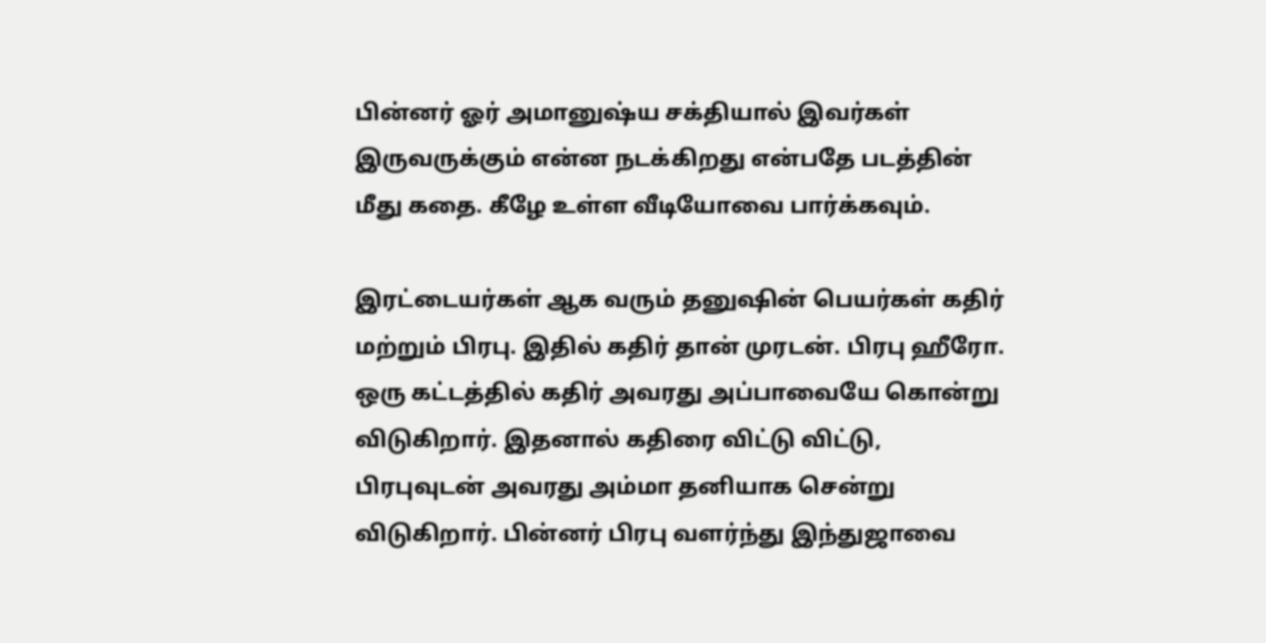பின்னர் ஓர் அமானுஷ்ய சக்தியால் இவர்கள் இருவருக்கும் என்ன நடக்கிறது என்பதே படத்தின் மீது கதை. கீழே உள்ள வீடியோவை பார்க்கவும்.

இரட்டையர்கள் ஆக வரும் தனுஷின் பெயர்கள் கதிர் மற்றும் பிரபு. இதில் கதிர் தான் முரடன். பிரபு ஹீரோ. ஒரு கட்டத்தில் கதிர் அவரது அப்பாவையே கொன்று விடுகிறார். இதனால் கதிரை விட்டு விட்டு, பிரபுவுடன் அவரது அம்மா தனியாக சென்று விடுகிறார். பின்னர் பிரபு வளர்ந்து இந்துஜாவை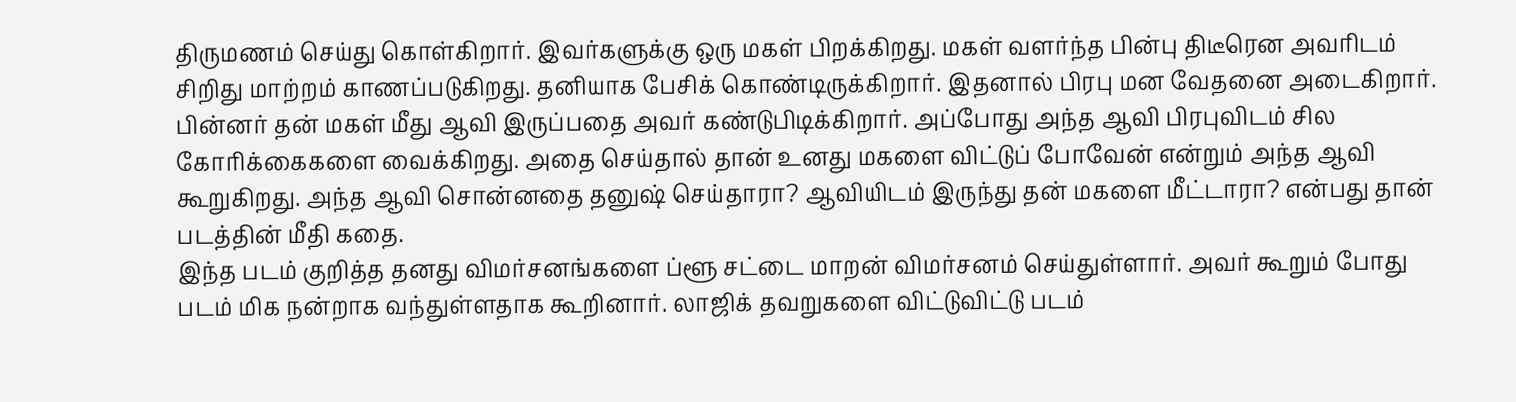திருமணம் செய்து கொள்கிறார். இவர்களுக்கு ஒரு மகள் பிறக்கிறது. மகள் வளர்ந்த பின்பு திடீரென அவரிடம் சிறிது மாற்றம் காணப்படுகிறது. தனியாக பேசிக் கொண்டிருக்கிறார். இதனால் பிரபு மன வேதனை அடைகிறார். பின்னர் தன் மகள் மீது ஆவி இருப்பதை அவர் கண்டுபிடிக்கிறார். அப்போது அந்த ஆவி பிரபுவிடம் சில கோரிக்கைகளை வைக்கிறது. அதை செய்தால் தான் உனது மகளை விட்டுப் போவேன் என்றும் அந்த ஆவி கூறுகிறது. அந்த ஆவி சொன்னதை தனுஷ் செய்தாரா? ஆவியிடம் இருந்து தன் மகளை மீட்டாரா? என்பது தான் படத்தின் மீதி கதை.
இந்த படம் குறித்த தனது விமர்சனங்களை ப்ளூ சட்டை மாறன் விமர்சனம் செய்துள்ளார். அவர் கூறும் போது படம் மிக நன்றாக வந்துள்ளதாக கூறினார். லாஜிக் தவறுகளை விட்டுவிட்டு படம்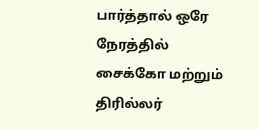பார்த்தால் ஒரே நேரத்தில் சைக்கோ மற்றும் திரில்லர்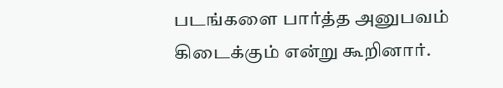படங்களை பார்த்த அனுபவம் கிடைக்கும் என்று கூறினார்.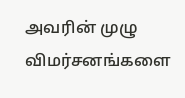அவரின் முழு விமர்சனங்களை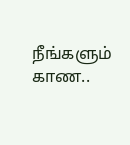நீங்களும் காண..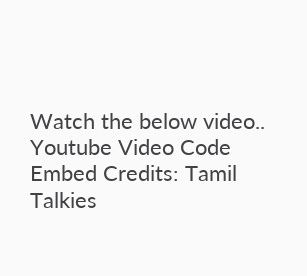Watch the below video..
Youtube Video Code Embed Credits: Tamil Talkies